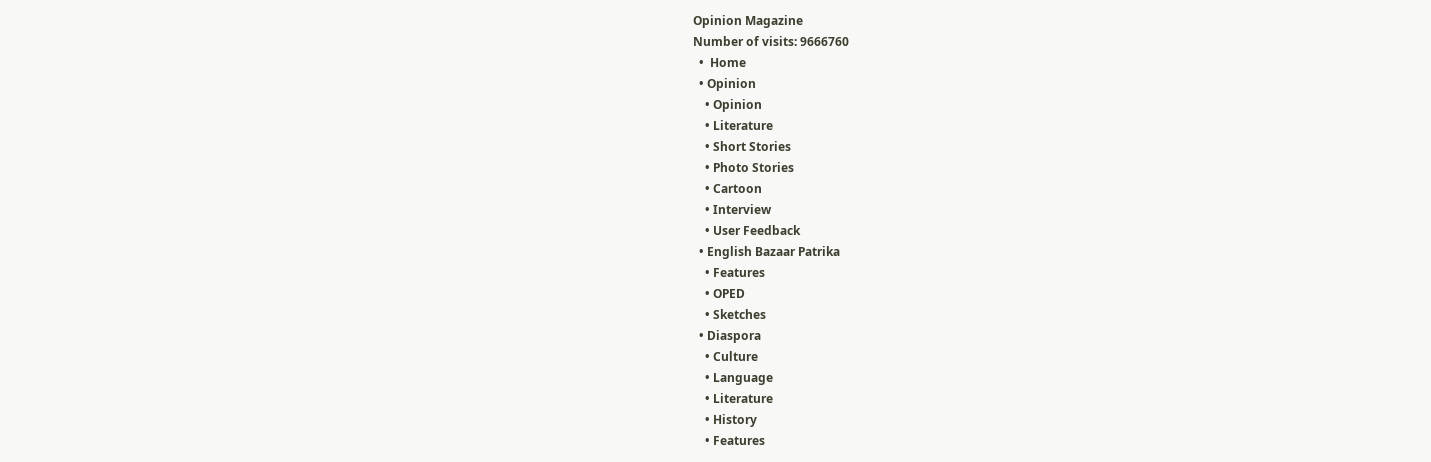Opinion Magazine
Number of visits: 9666760
  •  Home
  • Opinion
    • Opinion
    • Literature
    • Short Stories
    • Photo Stories
    • Cartoon
    • Interview
    • User Feedback
  • English Bazaar Patrika
    • Features
    • OPED
    • Sketches
  • Diaspora
    • Culture
    • Language
    • Literature
    • History
    • Features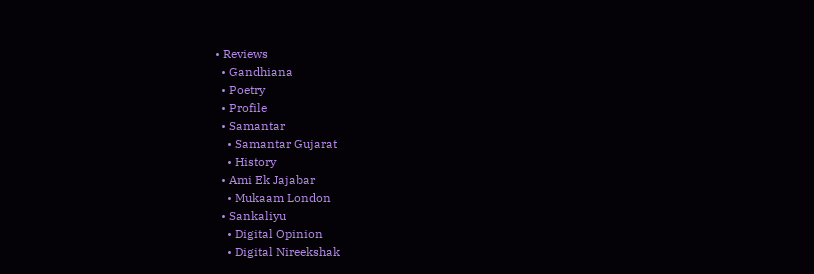• Reviews
  • Gandhiana
  • Poetry
  • Profile
  • Samantar
    • Samantar Gujarat
    • History
  • Ami Ek Jajabar
    • Mukaam London
  • Sankaliyu
    • Digital Opinion
    • Digital Nireekshak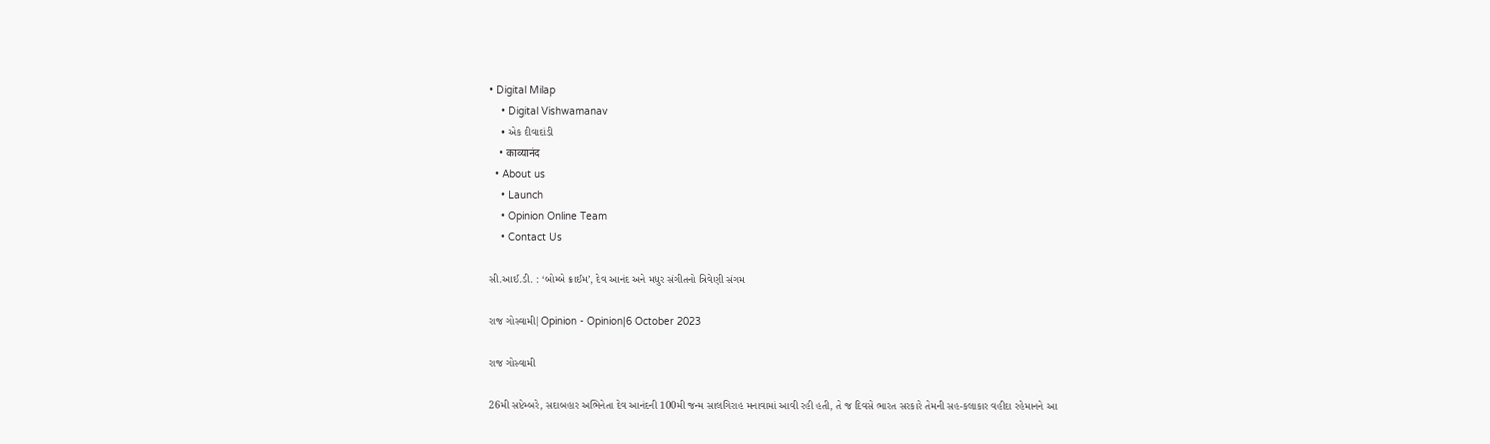• Digital Milap
    • Digital Vishwamanav
    • એક દીવાદાંડી
    • काव्यानंद
  • About us
    • Launch
    • Opinion Online Team
    • Contact Us

સી.આઈ.ડી. : ‘બોમ્બે ક્રાઈમ’, દેવ આનંદ અને મધુર સંગીતનો ત્રિવેણી સંગમ

રાજ ગોસ્વામી|Opinion - Opinion|6 October 2023

રાજ ગોસ્વામી

26મી સપ્ટેમ્બરે, સદાબહાર અભિનેતા દેવ આનંદની 100મી જન્મ સાલગિરાહ મનાવામાં આવી રહી હતી, તે જ દિવસે ભારત સરકારે તેમની સહ-કલાકાર વહીદા રહેમાનને આ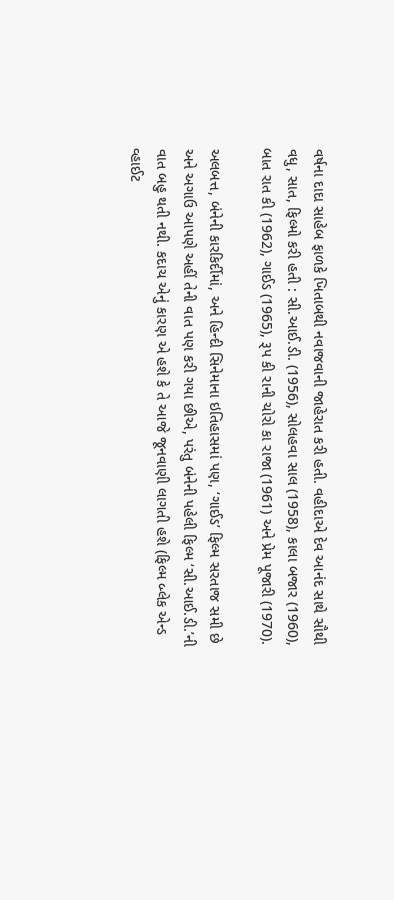વર્ષના દાદા સાહેબ ફાળકે ખિતાબથી નવાજવાની જાહેરાત કરી હતી. વહીદાએ દેવ આનંદ સાથે સૌથી વધુ, સાત, ફિલ્મો કરી હતી : સી.આઈ.ડી. (1956), સોલહવા સાલ (1958), કાલા બજાર (1960), બાત રાત કી (1962), ગાઈડ (1965), રૂપ કી રાની ચોરો કા રાજા (1961) અને પ્રેમ પૂજારી (1970).

અલબત્ત, બંનેની કારકિર્દીમાં, અને હિન્દી સિનેમાના ઇતિહાસમાં પણ, ‘ગાઈડ’ ફિલ્મ સરતાજ સમી છે અને અગાઉ આપણે અહીં તેની વાત પણ કરી ગયા છીએ, પરંતુ બંનેની પહેલી ફિલ્મ ‘સી.આઈ.ડી.’ની વાત બહુ થતી નથી. કદાચ એનું કારણ એ હશે કે તે આજે જૂનવાણી લાગતી હશે (ફિલ્મ બ્લેક એન્ડ વ્હાઈટ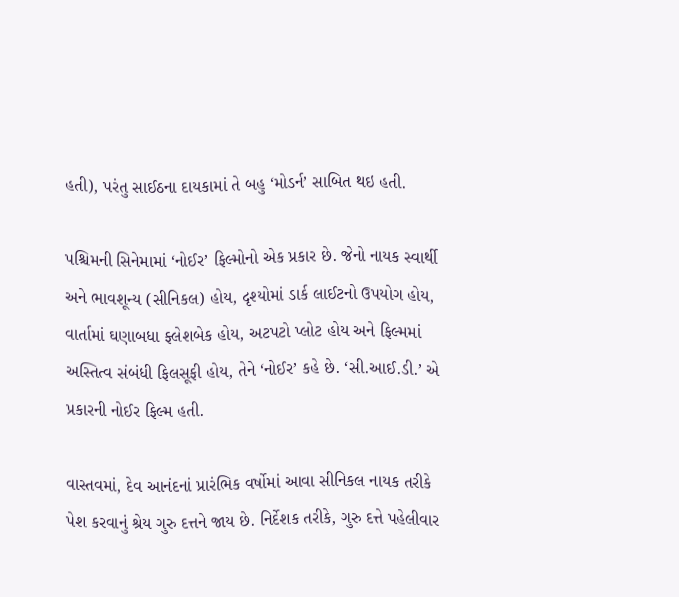હતી), પરંતુ સાઈઠના દાયકામાં તે બહુ ‘મોડર્ન’ સાબિત થઇ હતી.

પશ્ચિમની સિનેમામાં ‘નોઈર’ ફિલ્મોનો એક પ્રકાર છે. જેનો નાયક સ્વાર્થી અને ભાવશૂન્ય (સીનિકલ) હોય, દૃશ્યોમાં ડાર્ક લાઈટનો ઉપયોગ હોય, વાર્તામાં ઘણાબધા ફ્લેશબેક હોય, અટપટો પ્લોટ હોય અને ફિલ્મમાં અસ્તિત્વ સંબંધી ફિલસૂફી હોય, તેને ‘નોઈર’ કહે છે. ‘સી.આઈ.ડી.’ એ પ્રકારની નોઈર ફિલ્મ હતી.

વાસ્તવમાં, દેવ આનંદનાં પ્રારંભિક વર્ષોમાં આવા સીનિકલ નાયક તરીકે પેશ કરવાનું શ્રેય ગુરુ દત્તને જાય છે. નિર્દેશક તરીકે, ગુરુ દત્તે પહેલીવાર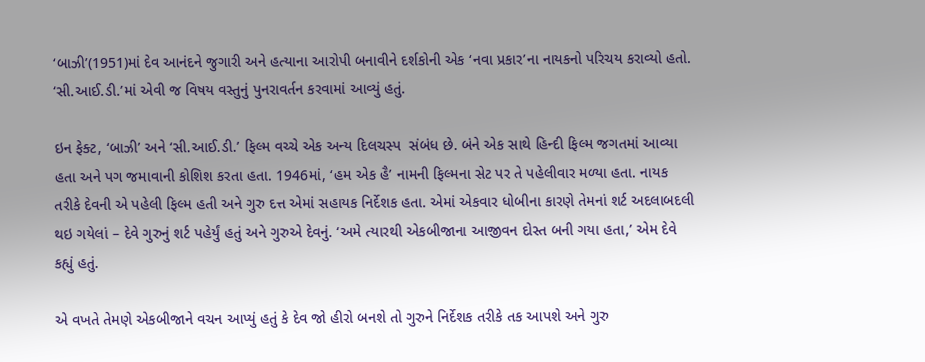‘બાઝી’(1951)માં દેવ આનંદને જુગારી અને હત્યાના આરોપી બનાવીને દર્શકોની એક ‘નવા પ્રકાર’ના નાયકનો પરિચય કરાવ્યો હતો. ‘સી.આઈ.ડી.’માં એવી જ વિષય વસ્તુનું પુનરાવર્તન કરવામાં આવ્યું હતું.

ઇન ફેક્ટ, ‘બાઝી’ અને ‘સી.આઈ.ડી.’ ફિલ્મ વચ્ચે એક અન્ય દિલચસ્પ  સંબંધ છે. બંને એક સાથે હિન્દી ફિલ્મ જગતમાં આવ્યા હતા અને પગ જમાવાની કોશિશ કરતા હતા. 1946માં, ‘હમ એક હૈ’ નામની ફિલ્મના સેટ પર તે પહેલીવાર મળ્યા હતા. નાયક તરીકે દેવની એ પહેલી ફિલ્મ હતી અને ગુરુ દત્ત એમાં સહાયક નિર્દેશક હતા. એમાં એકવાર ધોબીના કારણે તેમનાં શર્ટ અદલાબદલી થઇ ગયેલાં – દેવે ગુરુનું શર્ટ પહેર્યું હતું અને ગુરુએ દેવનું. ‘અમે ત્યારથી એકબીજાના આજીવન દોસ્ત બની ગયા હતા,’ એમ દેવે કહ્યું હતું.

એ વખતે તેમણે એકબીજાને વચન આપ્યું હતું કે દેવ જો હીરો બનશે તો ગુરુને નિર્દેશક તરીકે તક આપશે અને ગુરુ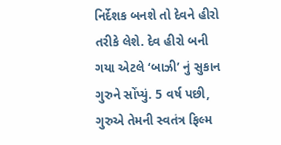નિર્દેશક બનશે તો દેવને હીરો તરીકે લેશે. દેવ હીરો બની ગયા એટલે ‘બાઝી’ નું સુકાન ગુરુને સોંપ્યું. 5 વર્ષ પછી, ગુરુએ તેમની સ્વતંત્ર ફિલ્મ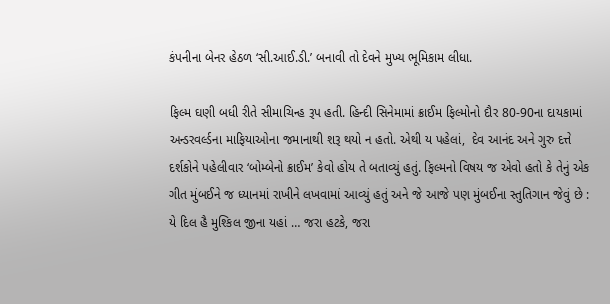કંપનીના બેનર હેઠળ ‘સી.આઈ.ડી.’ બનાવી તો દેવને મુખ્ય ભૂમિકામ લીધા.

ફિલ્મ ઘણી બધી રીતે સીમાચિન્હ રૂપ હતી. હિન્દી સિનેમામાં ક્રાઈમ ફિલ્મોનો દૌર 80-90ના દાયકામાં અન્ડરવર્લ્ડના માફિયાઓના જમાનાથી શરૂ થયો ન હતો. એથી ય પહેલાં,  દેવ આનંદ અને ગુરુ દત્તે દર્શકોને પહેલીવાર ‘બોમ્બેનો ક્રાઈમ’ કેવો હોય તે બતાવ્યું હતું. ફિલ્મનો વિષય જ એવો હતો કે તેનું એક ગીત મુંબઈને જ ધ્યાનમાં રાખીને લખવામાં આવ્યું હતું અને જે આજે પણ મુંબઈના સ્તુતિગાન જેવું છે : યે દિલ હૈ મુશ્કિલ જીના યહાં … જરા હટકે, જરા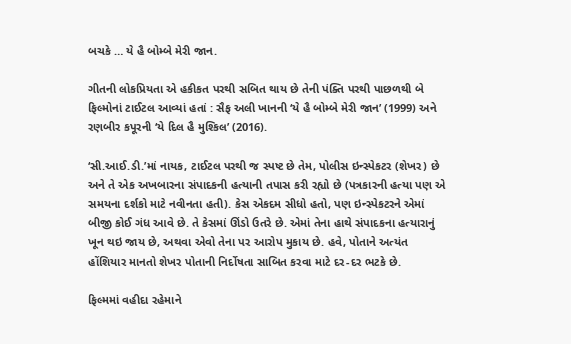બચકે … યે હૈ બોમ્બે મેરી જાન.

ગીતની લોકપ્રિયતા એ હકીકત પરથી સબિત થાય છે તેની પંક્તિ પરથી પાછળથી બે ફિલ્મોનાં ટાઈટલ આવ્યાં હતાં : સૈફ અલી ખાનની ‘યે હૈ બોમ્બે મેરી જાન’ (1999) અને રણબીર કપૂરની ‘યે દિલ હૈ મુશ્કિલ’ (2016).

‘સી.આઈ.ડી.’માં નાયક, ટાઈટલ પરથી જ સ્પષ્ટ છે તેમ, પોલીસ ઇન્સ્પેકટર (શેખર) છે અને તે એક અખબારના સંપાદકની હત્યાની તપાસ કરી રહ્યો છે (પત્રકારની હત્યા પણ એ સમયના દર્શકો માટે નવીનતા હતી). કેસ એકદમ સીધો હતો, પણ ઇન્સ્પેકટરને એમાં બીજી કોઈ ગંધ આવે છે. તે કેસમાં ઊંડો ઉતરે છે. એમાં તેના હાથે સંપાદકના હત્યારાનું ખૂન થઇ જાય છે, અથવા એવો તેના પર આરોપ મુકાય છે. હવે, પોતાને અત્યંત હોંશિયાર માનતો શેખર પોતાની નિર્દોષતા સાબિત કરવા માટે દર-દર ભટકે છે.

ફિલ્મમાં વહીદા રહેમાને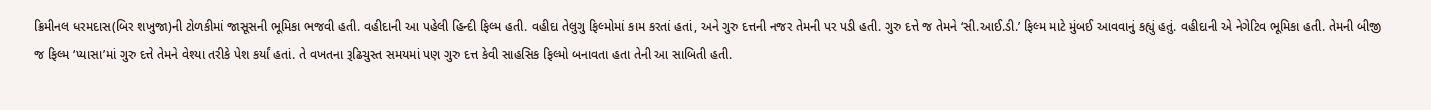ક્રિમીનલ ધરમદાસ(બિર શખુજા)ની ટોળકીમાં જાસૂસની ભૂમિકા ભજવી હતી. વહીદાની આ પહેલી હિન્દી ફિલ્મ હતી. વહીદા તેલુગુ ફિલ્મોમાં કામ કરતાં હતાં, અને ગુરુ દત્તની નજર તેમની પર પડી હતી. ગુરુ દત્તે જ તેમને ‘સી.આઈ.ડી.’ ફિલ્મ માટે મુંબઈ આવવાનું કહ્યું હતું. વહીદાની એ નેગેટિવ ભૂમિકા હતી. તેમની બીજી જ ફિલ્મ ‘પ્યાસા’માં ગુરુ દત્તે તેમને વેશ્યા તરીકે પેશ કર્યાં હતાં. તે વખતના રૂઢિચુસ્ત સમયમાં પણ ગુરુ દત્ત કેવી સાહસિક ફિલ્મો બનાવતા હતા તેની આ સાબિતી હતી.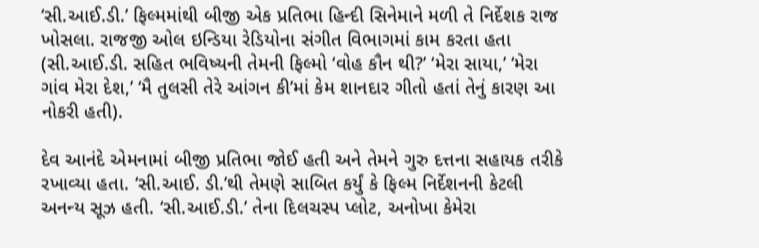‘સી.આઈ.ડી.’ ફિલ્મમાંથી બીજી એક પ્રતિભા હિન્દી સિનેમાને મળી તે નિર્દેશક રાજ ખોસલા. રાજજી ઓલ ઇન્ડિયા રેડિયોના સંગીત વિભાગમાં કામ કરતા હતા (સી.આઈ.ડી. સહિત ભવિષ્યની તેમની ફિલ્મો ‘વોહ કૌન થી?’ ‘મેરા સાયા,’ ‘મેરા ગાંવ મેરા દેશ,’ ‘મૈ તુલસી તેરે આંગન કી’માં કેમ શાનદાર ગીતો હતાં તેનું કારણ આ નોકરી હતી).

દેવ આનંદે એમનામાં બીજી પ્રતિભા જોઈ હતી અને તેમને ગુરુ દત્તના સહાયક તરીકે રખાવ્યા હતા. ‘સી.આઈ. ડી.’થી તેમણે સાબિત કર્યું કે ફિલ્મ નિર્દેશનની કેટલી અનન્ય સૂઝ હતી. ‘સી.આઈ.ડી.’ તેના દિલચસ્પ પ્લોટ, અનોખા કેમેરા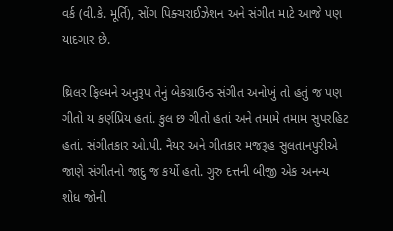વર્ક (વી.કે. મૂર્તિ), સોંગ પિક્ચરાઈઝેશન અને સંગીત માટે આજે પણ યાદગાર છે.

થ્રિલર ફિલ્મને અનુરૂપ તેનું બેકગ્રાઉન્ડ સંગીત અનોખું તો હતું જ પણ ગીતો ય કર્ણપ્રિય હતાં. કુલ છ ગીતો હતાં અને તમામે તમામ સુપરહિટ હતાં. સંગીતકાર ઓ.પી. નૈયર અને ગીતકાર મજરૂહ સુલતાનપુરીએ જાણે સંગીતનો જાદુ જ કર્યો હતો. ગુરુ દત્તની બીજી એક અનન્ય શોધ જોની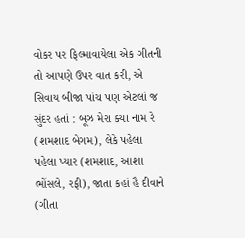વોકર પર ફિલ્માવાયેલા એક ગીતની તો આપણે ઉપર વાત કરી, એ સિવાય બીજા પાંચ પણ એટલાં જ સુંદર હતાં : બૂઝ મેરા ક્યા નામ રે (શમશાદ બેગમ), લેકે પહેલા પહેલા પ્યાર (શમશાદ, આશા ભોંસલે, રફી), જાતા કહાં હૈ દીવાને (ગીતા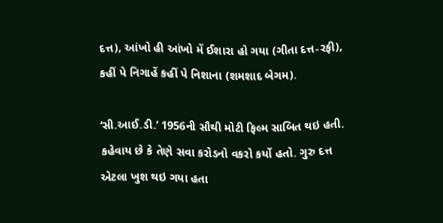દત્ત), આંખો હી આંખો મેં ઈશારા હો ગયા (ગીતા દત્ત-રફી), કહીં પે નિગાહેં કહીં પે નિશાના (શમશાદ બેગમ).

‘સી.આઈ.ડી.’ 1956ની સૌથી મોટી ફિલ્મ સાબિત થઇ હતી. કહેવાય છે કે તેણે સવા કરોડનો વકરો કર્યો હતો. ગુરુ દત્ત એટલા ખુશ થઇ ગયા હતા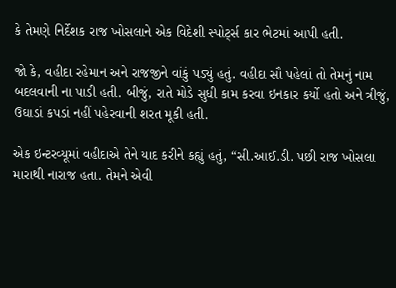કે તેમણે નિર્દેશક રાજ ખોસલાને એક વિદેશી સ્પોર્ટ્સ કાર ભેટમાં આપી હતી.

જો કે, વહીદા રહેમાન અને રાજજીને વાંકું પડ્યું હતું. વહીદા સૌ પહેલાં તો તેમનું નામ બદલવાની ના પાડી હતી. બીજું, રાતે મોડે સુધી કામ કરવા ઇનકાર કર્યો હતો અને ત્રીજું, ઉઘાડાં કપડાં નહીં પહેરવાની શરત મૂકી હતી.

એક ઇન્ટરવ્યૂમાં વહીદાએ તેને યાદ કરીને કહ્યું હતું, “સી.આઈ.ડી. પછી રાજ ખોસલા મારાથી નારાજ હતા. તેમને એવી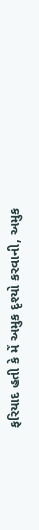ફરિયાદ હતી કે મેં અમુક દૃશ્યો કરવાની, અમુક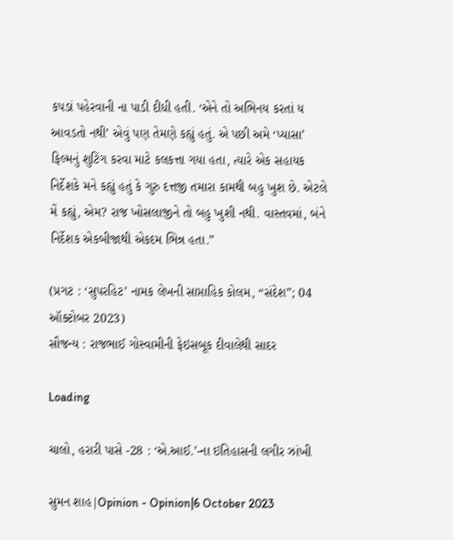કપડાં પહેરવાની ના પાડી દીધી હતી. ‘એને તો અભિનય કરતાં ય આવડતો નથી’ એવું પણ તેમણે કહ્યું હતું. એ પછી અમે ‘પ્યાસા’ ફિલ્મનું શુટિંગ કરવા માટે કલકત્તા ગયા હતા, ત્યારે એક સહાયક નિર્દેશકે મને કહ્યું હતું કે ગુરુ દત્તજી તમારા કામથી બહુ ખુશ છે. એટલે મેં કહ્યું, એમ? રાજ ખોસલાજીને તો બહુ ખુશી નથી. વાસ્તવમાં, બંને નિર્દેશક એકબીજાથી એકદમ ભિન્ન હતા.”

(પ્રગટ : ‘સુપરહિટ’ નામક લેખની સાપ્તાહિક કોલમ, “સંદેશ”; 04 ઑક્ટોબર 2023)
સૌજન્ય : રાજભાઈ ગોસ્વામીની ફેઇસબૂક દીવાલેથી સાદર

Loading

ચાલો, હરારી પાસે -28 : ‘એ.આઈ.’-ના ઇતિહાસની લગીર ઝાંખી

સુમન શાહ|Opinion - Opinion|6 October 2023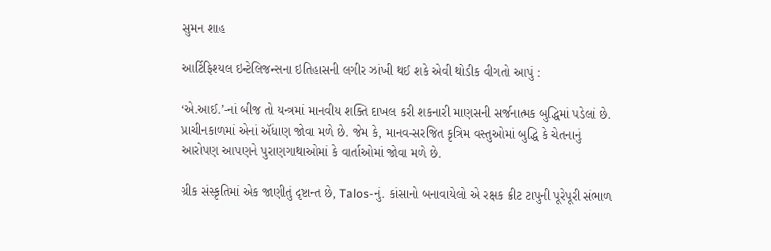સુમન શાહ

આર્ટિફિશ્યલ ઇન્ટેલિજન્સના ઇતિહાસની લગીર ઝાંખી થઈ શકે એવી થોડીક વીગતો આપું :

‘એ.આઈ.’-નાં બીજ તો યન્ત્રમાં માનવીય શક્તિ દાખલ કરી શકનારી માણસની સર્જનાત્મક બુદ્ધિમાં પડેલાં છે. પ્રાચીનકાળમાં એનાં ઍંધાણ જોવા મળે છે. જેમ કે, માનવ-સરજિત કૃત્રિમ વસ્તુઓમાં બુદ્ધિ કે ચેતનાનું આરોપણ આપણને પુરાણગાથાઓમાં કે વાર્તાઓમાં જોવા મળે છે.

ગ્રીક સંસ્કૃતિમાં એક જાણીતું દૃષ્ટાન્ત છે, Talos-નું. કાંસાનો બનાવાયેલો એ રક્ષક ક્રીટ ટાપુની પૂરેપૂરી સંભાળ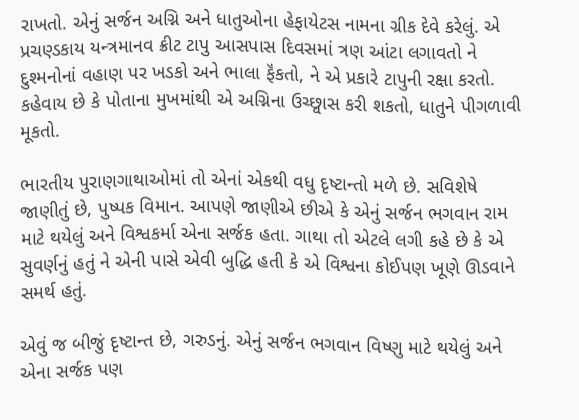રાખતો. એનું સર્જન અગ્નિ અને ધાતુઓના હેફાયેટસ નામના ગ્રીક દેવે કરેલું. એ પ્રચણ્ડકાય યન્ત્રમાનવ ક્રીટ ટાપુ આસપાસ દિવસમાં ત્રણ આંટા લગાવતો ને દુશ્મનોનાં વહાણ પર ખડકો અને ભાલા ફૅંકતો, ને એ પ્રકારે ટાપુની રક્ષા કરતો. કહેવાય છે કે પોતાના મુખમાંથી એ અગ્નિના ઉચ્છ્વાસ કરી શકતો, ધાતુને પીગળાવી મૂકતો.

ભારતીય પુરાણગાથાઓમાં તો એનાં એકથી વધુ દૃષ્ટાન્તો મળે છે. સવિશેષે જાણીતું છે, પુષ્પક વિમાન. આપણે જાણીએ છીએ કે એનું સર્જન ભગવાન રામ માટે થયેલું અને વિશ્વકર્મા એના સર્જક હતા. ગાથા તો એટલે લગી કહે છે કે એ સુવર્ણનું હતું ને એની પાસે એવી બુદ્ધિ હતી કે એ વિશ્વના કોઈપણ ખૂણે ઊડવાને સમર્થ હતું.

એવું જ બીજું દૃષ્ટાન્ત છે, ગરુડનું. એનું સર્જન ભગવાન વિષ્ણુ માટે થયેલું અને એના સર્જક પણ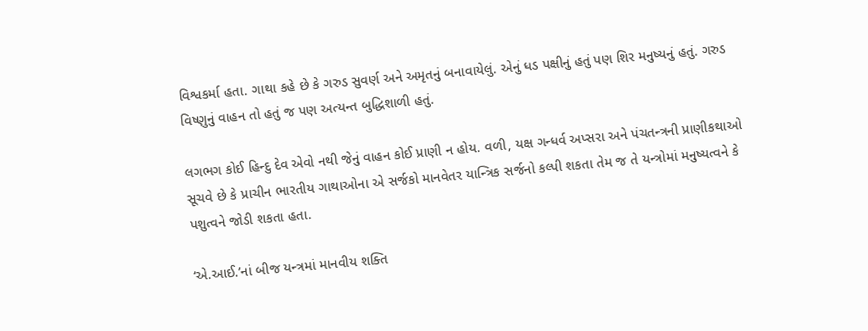વિશ્વકર્મા હતા. ગાથા કહે છે કે ગરુડ સુવર્ણ અને અમૃતનું બનાવાયેલું. એનું ધડ પક્ષીનું હતું પણ શિર મનુષ્યનું હતું. ગરુડ વિષ્ણુનું વાહન તો હતું જ પણ અત્યન્ત બુદ્ધિશાળી હતું.

લગભગ કોઈ હિન્દુ દેવ એવો નથી જેનું વાહન કોઈ પ્રાણી ન હોય. વળી, યક્ષ ગન્ધર્વ અપ્સરા અને પંચતન્ત્રની પ્રાણીકથાઓ સૂચવે છે કે પ્રાચીન ભારતીય ગાથાઓના એ સર્જકો માનવેતર યાન્ત્રિક સર્જનો કલ્પી શકતા તેમ જ તે યન્ત્રોમાં મનુષ્યત્વને કે પશુત્વને જોડી શકતા હતા.

‘એ.આઈ.’નાં બીજ યન્ત્રમાં માનવીય શક્તિ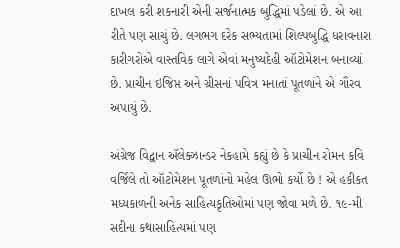દાખલ કરી શકનારી એની સર્જનાત્મક બુદ્ધિમાં પડેલાં છે. એ આ રીતે પણ સાચું છે. લગભગ દરેક સભ્યતામાં શિલ્પબુદ્ધિ ધરાવનારા કારીગરોએ વાસ્તવિક લાગે એવાં મનુષ્યદેહી ઑટોમેશન બનાવ્યાં છે. પ્રાચીન ઇજિપ્ત અને ગ્રીસનાં પવિત્ર મનાતાં પૂતળાંને એ ગૌરવ અપાયું છે.

અંગ્રેજ વિદ્વાન ઍલેક્ઝાન્ડર નેકહામે કહ્યું છે કે પ્રાચીન રોમન કવિ વર્જિલે તો ઑટોમેશન પૂતળાંનો મહેલ ઊભો કર્યો છે ! એ હકીકત મધ્યકાળની અનેક સાહિત્યકૃતિઓમાં પણ જોવા મળે છે. ૧૯-મી સદીના કથાસાહિત્યમાં પણ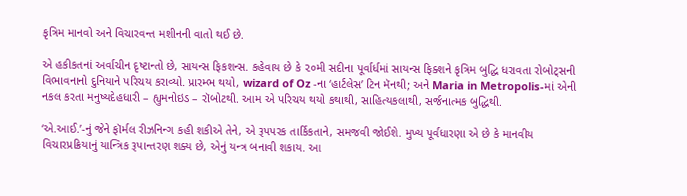કૃત્રિમ માનવો અને વિચારવન્ત મશીનની વાતો થઈ છે.

એ હકીકતનાં અર્વાચીન દૃષ્ટાન્તો છે, સાયન્સ ફિકશન્સ. કહેવાય છે કે ૨૦મી સદીના પૂર્વાર્ધમાં સાયન્સ ફિક્શને કૃત્રિમ બુદ્ધિ ધરાવતા રોબોટ્સની વિભાવનાનો દુનિયાને પરિચય કરાવ્યો. પ્રારમ્ભ થયો, wizard of Oz -ના ‘હાર્ટલેસ’ ટિન મૅનથી; અને Maria in Metropolis-માં એની નકલ કરતા મનુષ્યદેહધારી – હ્યુમનોઇડ – રૉબોટથી. આમ એ પરિચય થયો કથાથી, સાહિત્યકલાથી, સર્જનાત્મક બુદ્ધિથી.

‘એ.આઈ.’-નું જેને ફૉર્મલ રીઝનિન્ગ કહી શકીએ તેને, એ રૂપપરક તાર્કિકતાને, સમજવી જોઈશે. મુખ્ય પૂર્વધારણા એ છે કે માનવીય વિચારપ્રક્રિયાનું યાન્ત્રિક રૂપાન્તરણ શક્ય છે, એનું યન્ત્ર બનાવી શકાય. આ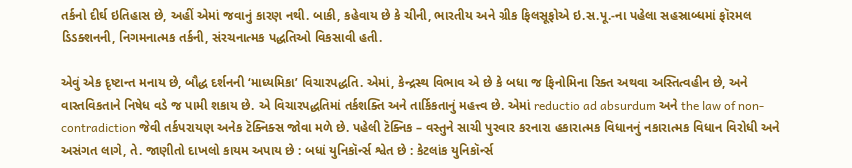તર્કનો દીર્ઘ ઇતિહાસ છે, અહીં એમાં જવાનું કારણ નથી. બાકી, કહેવાય છે કે ચીની, ભારતીય અને ગ્રીક ફિલસૂફોએ ઇ.સ.પૂ.-ના પહેલા સહસ્રાબ્ધમાં ફૉરમલ ડિડક્શનની, નિગમનાત્મક તર્કની, સંરચનાત્મક પદ્ધતિઓ વિકસાવી હતી.

એવું એક દૃષ્ટાન્ત મનાય છે, બૌદ્ધ દર્શનની ‘માધ્યમિકા’ વિચારપદ્ધતિ. એમાં, કેન્દ્રસ્થ વિભાવ એ છે કે બધા જ ફિનોમિના રિક્ત અથવા અસ્તિત્વહીન છે, અને વાસ્તવિકતાને નિષેધ વડે જ પામી શકાય છે. એ વિચારપદ્ધતિમાં તર્કશક્તિ અને તાર્કિકતાનું મહત્ત્વ છે. એમાં reductio ad absurdum અને the law of non-contradiction જેવી તર્કપરાયણ અનેક ટૅક્નિક્સ જોવા મળે છે. પહેલી ટૅક્નિક – વસ્તુને સાચી પુરવાર કરનારા હકારાત્મક વિધાનનું નકારાત્મક વિધાન વિરોધી અને અસંગત લાગે, તે. જાણીતો દાખલો કાયમ અપાય છે : બધાં યુનિકૉર્ન્સ શ્વેત છે : કેટલાંક યુનિકૉર્ન્સ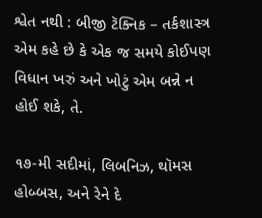શ્વેત નથી : બીજી ટૅક્નિક – તર્કશાસ્ત્ર એમ કહે છે કે એક જ સમયે કોઈપણ વિધાન ખરું અને ખોટું એમ બન્ને ન હોઈ શકે, તે.

૧૭-મી સદીમાં, લિબનિઝ, થૉમસ હોબ્બસ, અને રેને દે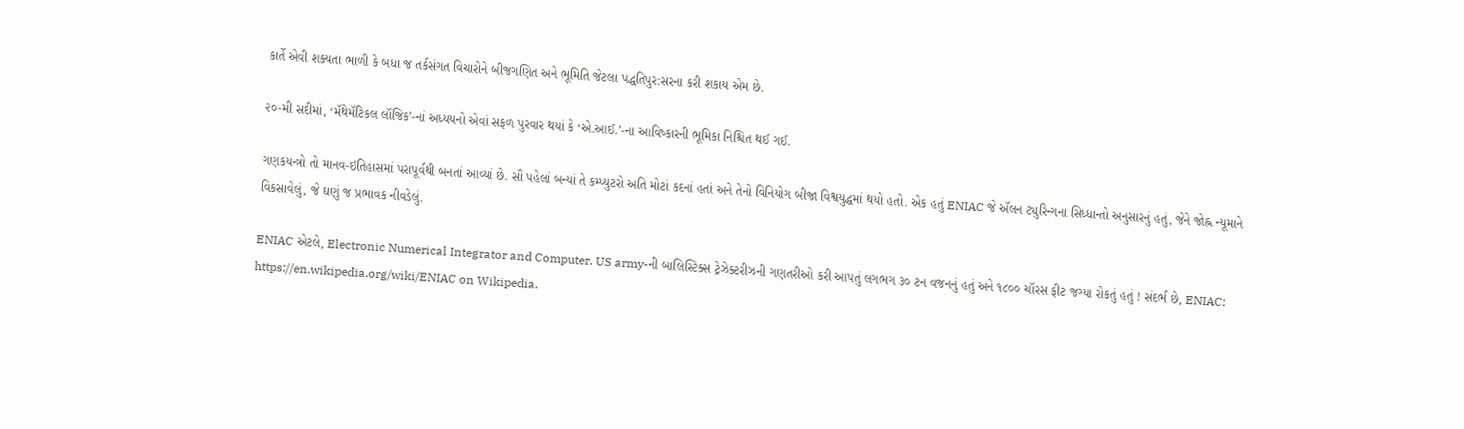કાર્તે એવી શક્યતા ભાળી કે બધા જ તર્કસંગત વિચારોને બીજગણિત અને ભૂમિતિ જેટલા પદ્ધતિપુર:સરના કરી શકાય એમ છે.

૨૦-મી સદીમાં, ‘મૅથેમૅટિકલ લૉજિક’-નાં અધ્યયનો એવાં સફળ પુરવાર થયાં કે ‘એ.આઈ.’-ના આવિષ્કારની ભૂમિકા નિશ્ચિત થઈ ગઈ.

ગણકયન્ત્રો તો માનવ-ઇતિહાસમાં પરાપૂર્વથી બનતાં આવ્યાં છે. સૌ પહેલાં બન્યાં તે કમ્પ્યુટરો અતિ મોટાં કદનાં હતાં અને તેનો વિનિયોગ બીજા વિશ્વયુદ્ધમાં થયો હતો. એક હતું ENIAC જે ઍલન ટ્યુરિન્ગના સિધ્ધાન્તો અનુસારનું હતું, જેને જોહ્ન ન્યૂમાને વિકસાવેલું, જે ઘણું જ પ્રભાવક નીવડેલું.

ENIAC એટલે, Electronic Numerical Integrator and Computer. US army-ની બાલિસ્ટિક્સ ટ્રેઝેક્ટરીઝની ગણતરીઓ કરી આપતું લગભગ ૩૦ ટન વજનનું હતું અને ૧૮૦૦ ચૉરસ ફીટ જગ્યા રોકતું હતું ! સંદર્ભ છે, ENIAC: https://en.wikipedia.org/wiki/ENIAC on Wikipedia.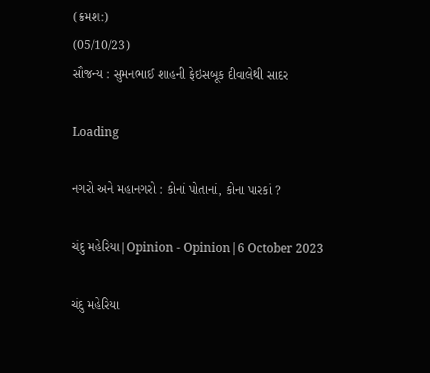(ક્રમશ:)
(05/10/23)
સૌજન્ય : સુમનભાઈ શાહની ફેઇસબૂક દીવાલેથી સાદર

Loading

નગરો અને મહાનગરો : કોનાં પોતાનાં, કોના પારકાં ?

ચંદુ મહેરિયા|Opinion - Opinion|6 October 2023

ચંદુ મહેરિયા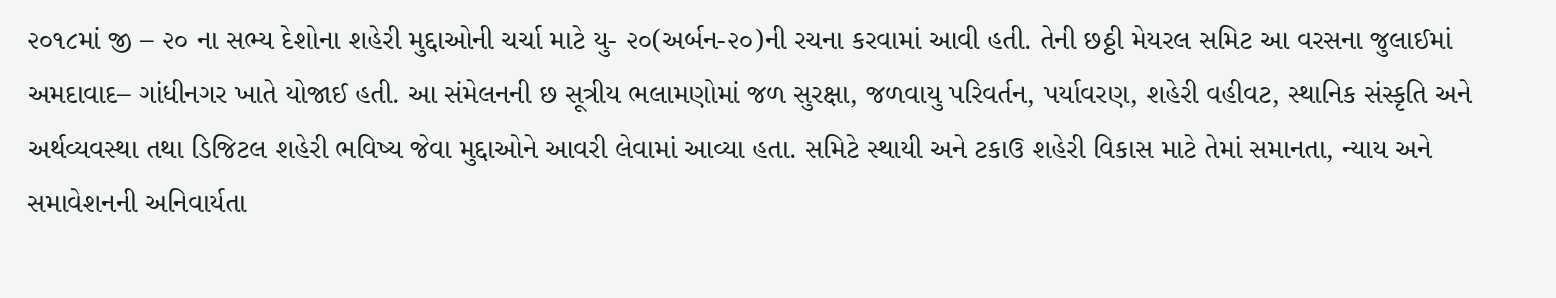૨૦૧૮માં જી – ૨૦ ના સભ્ય દેશોના શહેરી મુદ્દાઓની ચર્ચા માટે યુ- ૨૦(અર્બન-૨૦)ની રચના કરવામાં આવી હતી. તેની છઠ્ઠી મેયરલ સમિટ આ વરસના જુલાઈમાં અમદાવાદ– ગાંધીનગર ખાતે યોજાઈ હતી. આ સંમેલનની છ સૂત્રીય ભલામણોમાં જળ સુરક્ષા, જળવાયુ પરિવર્તન, પર્યાવરણ, શહેરી વહીવટ, સ્થાનિક સંસ્કૃતિ અને અર્થવ્યવસ્થા તથા ડિજિટલ શહેરી ભવિષ્ય જેવા મુદ્દાઓને આવરી લેવામાં આવ્યા હતા. સમિટે સ્થાયી અને ટકાઉ શહેરી વિકાસ માટે તેમાં સમાનતા, ન્યાય અને સમાવેશનની અનિવાર્યતા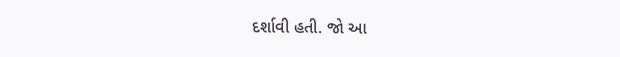દર્શાવી હતી. જો આ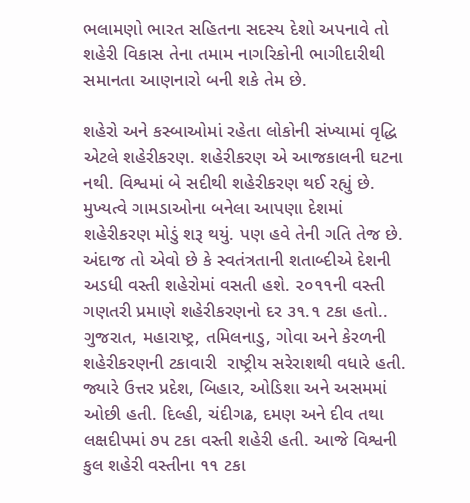ભલામણો ભારત સહિતના સદસ્ય દેશો અપનાવે તો શહેરી વિકાસ તેના તમામ નાગરિકોની ભાગીદારીથી સમાનતા આણનારો બની શકે તેમ છે.

શહેરો અને કસ્બાઓમાં રહેતા લોકોની સંખ્યામાં વૃદ્ધિ એટલે શહેરીકરણ. શહેરીકરણ એ આજકાલની ઘટના નથી. વિશ્વમાં બે સદીથી શહેરીકરણ થઈ રહ્યું છે. મુખ્યત્વે ગામડાઓના બનેલા આપણા દેશમાં શહેરીકરણ મોડું શરૂ થયું. પણ હવે તેની ગતિ તેજ છે. અંદાજ તો એવો છે કે સ્વતંત્રતાની શતાબ્દીએ દેશની અડધી વસ્તી શહેરોમાં વસતી હશે. ૨૦૧૧ની વસ્તી ગણતરી પ્રમાણે શહેરીકરણનો દર ૩૧.૧ ટકા હતો.. ગુજરાત, મહારાષ્ટ્ર, તમિલનાડુ, ગોવા અને કેરળની શહેરીકરણની ટકાવારી  રાષ્ટ્રીય સરેરાશથી વધારે હતી. જ્યારે ઉત્તર પ્રદેશ, બિહાર, ઓડિશા અને અસમમાં ઓછી હતી. દિલ્હી, ચંદીગઢ, દમણ અને દીવ તથા લક્ષદીપમાં ૭૫ ટકા વસ્તી શહેરી હતી. આજે વિશ્વની કુલ શહેરી વસ્તીના ૧૧ ટકા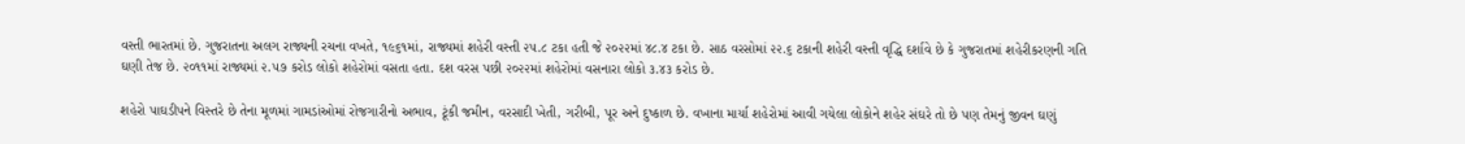વસ્તી ભારતમાં છે. ગુજરાતના અલગ રાજ્યની રચના વખતે, ૧૯૬૧માં, રાજ્યમાં શહેરી વસ્તી ૨૫.૮ ટકા હતી જે ૨૦૨૨માં ૪૮.૪ ટકા છે. સાઠ વરસોમાં ૨૨.૬ ટકાની શહેરી વસ્તી વૃદ્ધિ દર્શાવે છે કે ગુજરાતમાં શહેરીકરણની ગતિ ઘણી તેજ છે. ૨૦૧૧માં રાજ્યમાં ૨.૫૭ કરોડ લોકો શહેરોમાં વસતા હતા. દશ વરસ પછી ૨૦૨૨માં શહેરોમાં વસનારા લોકો ૩.૪૩ કરોડ છે.

શહેરો પાઘડીપને વિસ્તરે છે તેના મૂળમાં ગામડાંઓમાં રોજગારીનો અભાવ, ટૂંકી જમીન, વરસાદી ખેતી, ગરીબી, પૂર અને દુષ્કાળ છે. વખાના માર્યા શહેરોમાં આવી ગયેલા લોકોને શહેર સંઘરે તો છે પણ તેમનું જીવન ઘણું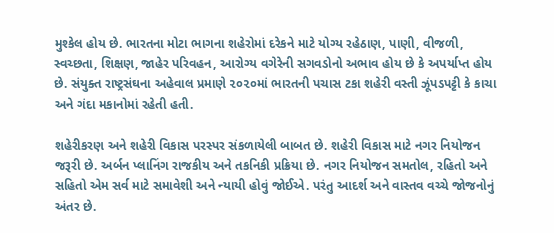મુશ્કેલ હોય છે. ભારતના મોટા ભાગના શહેરોમાં દરેકને માટે યોગ્ય રહેઠાણ, પાણી, વીજળી, સ્વચ્છતા, શિક્ષણ, જાહેર પરિવહન, આરોગ્ય વગેરેની સગવડોનો અભાવ હોય છે કે અપર્યાપ્ત હોય છે. સંયુક્ત રાષ્ટ્રસંઘના અહેવાલ પ્રમાણે ૨૦૨૦માં ભારતની પચાસ ટકા શહેરી વસ્તી ઝૂંપડપટ્ટી કે કાચા અને ગંદા મકાનોમાં રહેતી હતી.

શહેરીકરણ અને શહેરી વિકાસ પરસ્પર સંકળાયેલી બાબત છે. શહેરી વિકાસ માટે નગર નિયોજન જરૂરી છે. અર્બન પ્લાનિંગ રાજકીય અને તકનિકી પ્રક્રિયા છે. નગર નિયોજન સમતોલ, રહિતો અને સહિતો એમ સર્વ માટે સમાવેશી અને ન્યાયી હોવું જોઈએ. પરંતુ આદર્શ અને વાસ્તવ વચ્ચે જોજનોનું અંતર છે.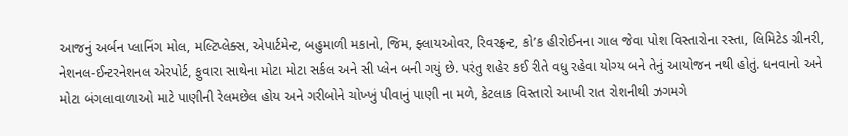આજનું અર્બન પ્લાનિંગ મોલ, મલ્ટિપ્લેક્સ, એપાર્ટમેન્ટ, બહુમાળી મકાનો, જિમ, ફ્લાયઓવર, રિવરફ્રન્ટ, કો’ક હીરોઈનના ગાલ જેવા પોશ વિસ્તારોના રસ્તા, લિમિટેડ ગ્રીનરી, નેશનલ-ઈન્ટરનેશનલ એરપોર્ટ, ફુવારા સાથેના મોટા મોટા સર્કલ અને સી પ્લેન બની ગયું છે. પરંતુ શહેર કઈ રીતે વધુ રહેવા યોગ્ય બને તેનું આયોજન નથી હોતું. ધનવાનો અને મોટા બંગલાવાળાઓ માટે પાણીની રેલમછેલ હોય અને ગરીબોને ચોખ્ખું પીવાનું પાણી ના મળે, કેટલાક વિસ્તારો આખી રાત રોશનીથી ઝગમગે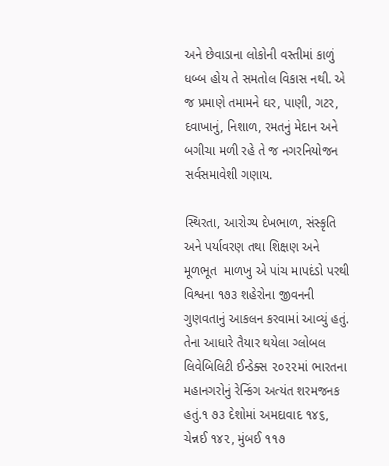અને છેવાડાના લોકોની વસ્તીમાં કાળું ધબ્બ હોય તે સમતોલ વિકાસ નથી. એ જ પ્રમાણે તમામને ઘર, પાણી, ગટર, દવાખાનું, નિશાળ, રમતનું મેદાન અને બગીચા મળી રહે તે જ નગરનિયોજન સર્વસમાવેશી ગણાય.

સ્થિરતા, આરોગ્ય દેખભાળ, સંસ્કૃતિ અને પર્યાવરણ તથા શિક્ષણ અને મૂળભૂત  માળખુ એ પાંચ માપદંડો પરથી વિશ્વના ૧૭૩ શહેરોના જીવનની ગુણવતાનું આકલન કરવામાં આવ્યું હતું. તેના આધારે તૈયાર થયેલા ગ્લોબલ લિવેબિલિટી ઈન્ડેક્સ ૨૦૨૨માં ભારતના મહાનગરોનું રેન્કિંગ અત્યંત શરમજનક હતું.૧ ૭૩ દેશોમાં અમદાવાદ ૧૪૬, ચેન્નઈ ૧૪૨, મુંબઈ ૧૧૭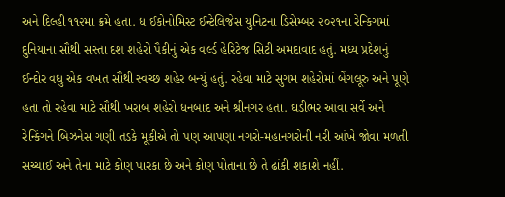અને દિલ્હી ૧૧૨મા ક્રમે હતા. ધ ઈકોનોમિસ્ટ ઈન્ટેલિજેસ યુનિટના ડિસેમ્બર ૨૦૨૧ના રેન્કિગમાં દુનિયાના સૌથી સસ્તા દશ શહેરો પૈકીનું એક વર્લ્ડ હેરિટેજ સિટી અમદાવાદ હતું. મધ્ય પ્રદેશનું ઈન્દોર વધુ એક વખત સૌથી સ્વચ્છ શહેર બન્યું હતું. રહેવા માટે સુગમ શહેરોમાં બેંગલૂરુ અને પૂણે હતા તો રહેવા માટે સૌથી ખરાબ શહેરો ધનબાદ અને શ્રીનગર હતા. ઘડીભર આવા સર્વે અને રેન્કિંગને બિઝનેસ ગણી તડકે મૂકીએ તો પણ આપણા નગરો-મહાનગરોની નરી આંખે જોવા મળતી સચ્ચાઈ અને તેના માટે કોણ પારકા છે અને કોણ પોતાના છે તે ઢાંકી શકાશે નહીં.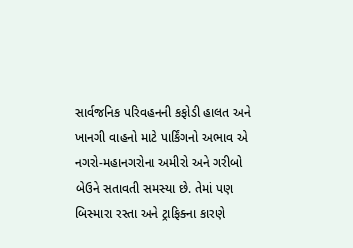સાર્વજનિક પરિવહનની કફોડી હાલત અને ખાનગી વાહનો માટે પાર્કિંગનો અભાવ એ નગરો-મહાનગરોના અમીરો અને ગરીબો બેઉને સતાવતી સમસ્યા છે. તેમાં પણ બિસ્મારા રસ્તા અને ટ્રાફિક્ના કારણે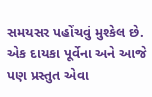સમયસર પહોંચવું મુશ્કેલ છે. એક દાયકા પૂર્વેના અને આજે પણ પ્રસ્તુત એવા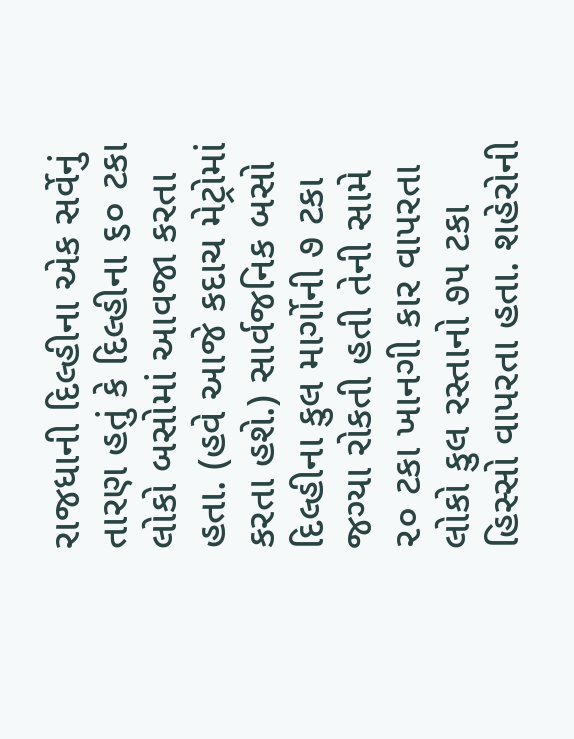રાજધાની દિલ્હીના એક સર્વેનું તારણ હતું કે દિલ્હીના ૬૦ ટકા લોકો બસોમાં આવજા કરતા હતા. (હવે આજે કદાચ મેટ્રોમાં કરતા હશે.) સાર્વજનિક બસો દિલ્હીના કુલ માર્ગોની ૭ ટકા જગ્યા રોકતી હતી તેની સામે ૨૦ ટકા ખાનગી કાર વાપરતા લોકો કુલ રસ્તાનો ૭૫ ટકા હિસ્સો વાપરતા હતા. શહેરોની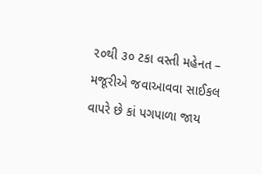૨૦થી ૩૦ ટકા વસ્તી મહેનત – મજૂરીએ જવાઆવવા સાઈકલ વાપરે છે કાં પગપાળા જાય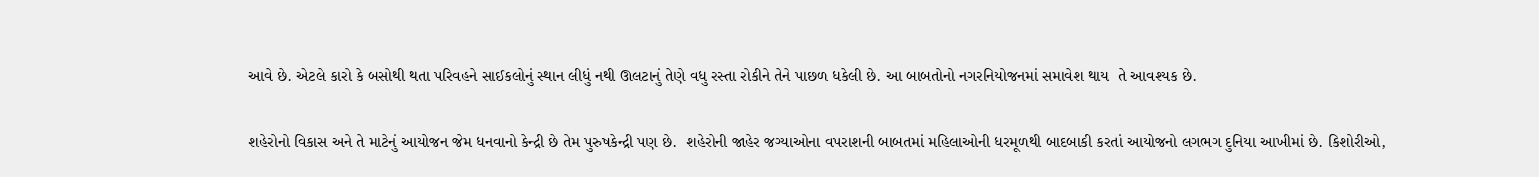આવે છે. એટલે કારો કે બસોથી થતા પરિવહને સાઈકલોનું સ્થાન લીધું નથી ઊલટાનું તેણે વધુ રસ્તા રોકીને તેને પાછળ ધકેલી છે. આ બાબતોનો નગરનિયોજનમાં સમાવેશ થાય  તે આવશ્યક છે.

શહેરોનો વિકાસ અને તે માટેનું આયોજન જેમ ધનવાનો કેન્દ્રી છે તેમ પુરુષકેન્દ્રી પણ છે.  શહેરોની જાહેર જગ્યાઓના વપરાશની બાબતમાં મહિલાઓની ધરમૂળથી બાદબાકી કરતાં આયોજનો લગભગ દુનિયા આખીમાં છે. કિશોરીઓ,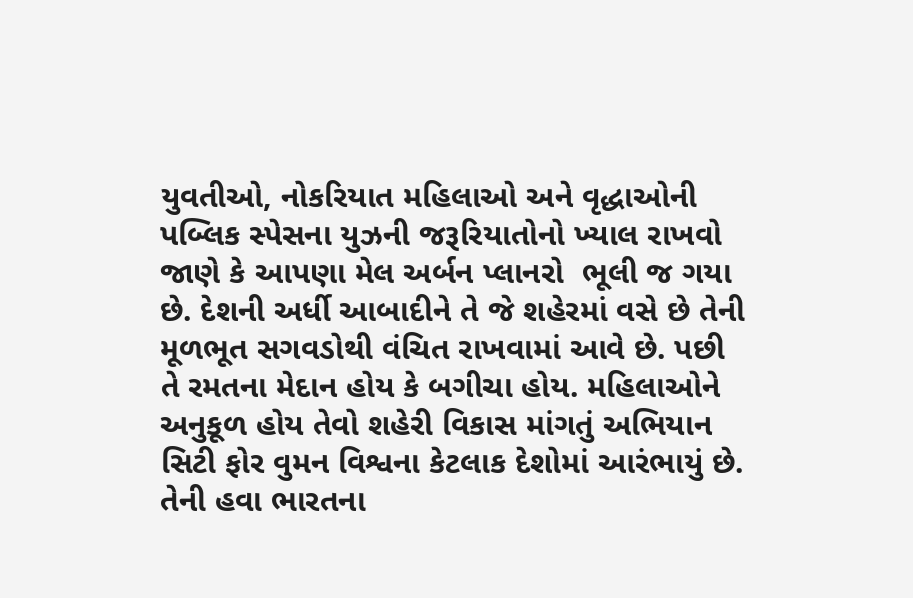યુવતીઓ, નોકરિયાત મહિલાઓ અને વૃદ્ધાઓની પબ્લિક સ્પેસના યુઝની જરૂરિયાતોનો ખ્યાલ રાખવો જાણે કે આપણા મેલ અર્બન પ્લાનરો  ભૂલી જ ગયા છે. દેશની અર્ધી આબાદીને તે જે શહેરમાં વસે છે તેની મૂળભૂત સગવડોથી વંચિત રાખવામાં આવે છે. પછી તે રમતના મેદાન હોય કે બગીચા હોય. મહિલાઓને અનુકૂળ હોય તેવો શહેરી વિકાસ માંગતું અભિયાન સિટી ફોર વુમન વિશ્વના કેટલાક દેશોમાં આરંભાયું છે. તેની હવા ભારતના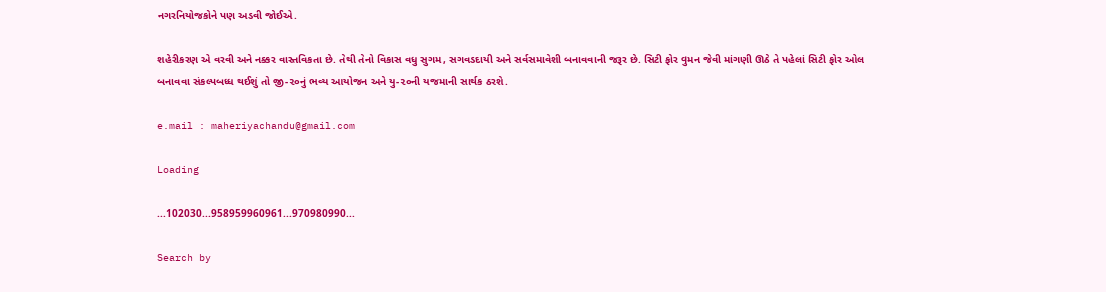નગરનિયોજકોને પણ અડવી જોઈએ.

શહેરીકરણ એ વરવી અને નક્કર વાસ્તવિકતા છે. તેથી તેનો વિકાસ વધુ સુગમ, સગવડદાયી અને સર્વસમાવેશી બનાવવાની જરૂર છે. સિટી ફોર વુમન જેવી માંગણી ઊઠે તે પહેલાં સિટી ફોર ઓલ બનાવવા સંકલ્પબધ્ધ થઈશું તો જી-૨૦નું ભવ્ય આયોજન અને યુ-૨૦ની યજમાની સાર્થક ઠરશે.

e.mail : maheriyachandu@gmail.com

Loading

...102030...958959960961...970980990...

Search by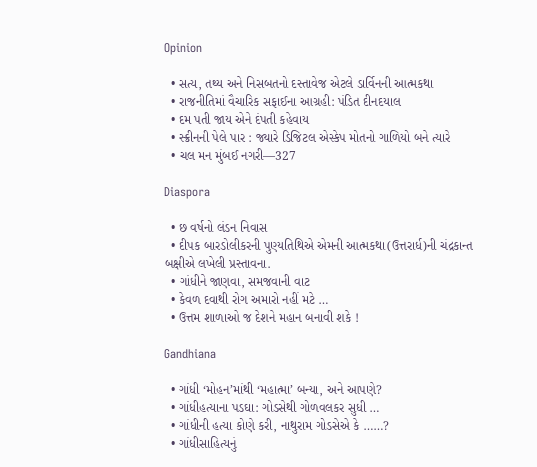Opinion

  • સત્ય, તથ્ય અને નિસબતનો દસ્તાવેજ એટલે ડાર્વિનની આત્મકથા
  • રાજનીતિમાં વૈચારિક સફાઈના આગ્રહી: પંડિત દીનદયાલ
  • દમ પતી જાય એને દંપતી કહેવાય
  • સ્ક્રીનની પેલે પાર : જ્યારે ડિજિટલ એસ્કેપ મોતનો ગાળિયો બને ત્યારે
  • ચલ મન મુંબઈ નગરી—327

Diaspora

  • છ વર્ષનો લંડન નિવાસ
  • દીપક બારડોલીકરની પુણ્યતિથિએ એમની આત્મકથા(ઉત્તરાર્ધ)ની ચંદ્રકાન્ત બક્ષીએ લખેલી પ્રસ્તાવના.
  • ગાંધીને જાણવા, સમજવાની વાટ
  • કેવળ દવાથી રોગ અમારો નહીં મટે …
  • ઉત્તમ શાળાઓ જ દેશને મહાન બનાવી શકે !

Gandhiana

  • ગાંધી ‘મોહન’માંથી ‘મહાત્મા’ બન્યા, અને આપણે?
  • ગાંધીહત્યાના પડઘા: ગોડસેથી ગોળવલકર સુધી …
  • ગાંધીની હત્યા કોણે કરી, નાથુરામ ગોડસેએ કે ……?
  • ગાંધીસાહિત્યનું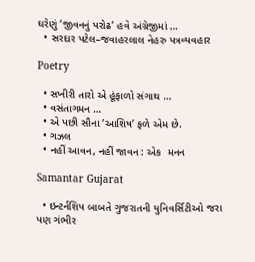ઘરેણું ‘જીવનનું પરોઢ’ હવે અંગ્રેજીમાં …
  • સરદાર પટેલ–જવાહરલાલ નેહરુ પત્રવ્યવહાર

Poetry

  • સખીરી તારો એ હૂંફાળો સંગાથ …
  • વસંતાગમન …
  • એ પછી સૌના ‘આશિષ’ ફળે એમ છે.
  • ગઝલ
  • નહીં આવન, નહીં જાવન : એક  મનન

Samantar Gujarat

  • ઇન્ટર્નશિપ બાબતે ગુજરાતની યુનિવર્સિટીઓ જરા પણ ગંભીર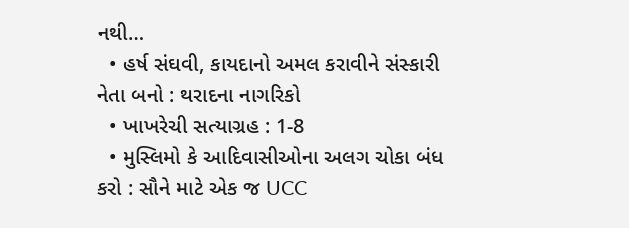નથી…
  • હર્ષ સંઘવી, કાયદાનો અમલ કરાવીને સંસ્કારી નેતા બનો : થરાદના નાગરિકો
  • ખાખરેચી સત્યાગ્રહ : 1-8
  • મુસ્લિમો કે આદિવાસીઓના અલગ ચોકા બંધ કરો : સૌને માટે એક જ UCC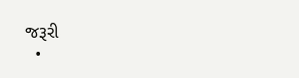જરૂરી
  •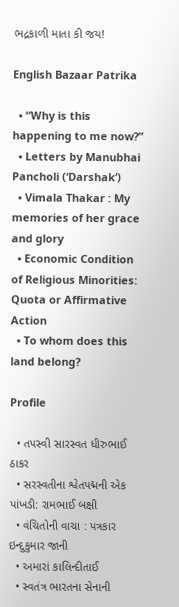ભદ્રકાળી માતા કી જય!

English Bazaar Patrika

  • “Why is this happening to me now?”
  • Letters by Manubhai Pancholi (‘Darshak’)
  • Vimala Thakar : My memories of her grace and glory
  • Economic Condition of Religious Minorities: Quota or Affirmative Action
  • To whom does this land belong?

Profile

  • તપસ્વી સારસ્વત ધીરુભાઈ ઠાકર
  • સરસ્વતીના શ્વેતપદ્મની એક પાંખડી: રામભાઈ બક્ષી
  • વંચિતોની વાચા : પત્રકાર ઇન્દુકુમાર જાની
  • અમારાં કાલિન્દીતાઈ
  • સ્વતંત્ર ભારતના સેનાની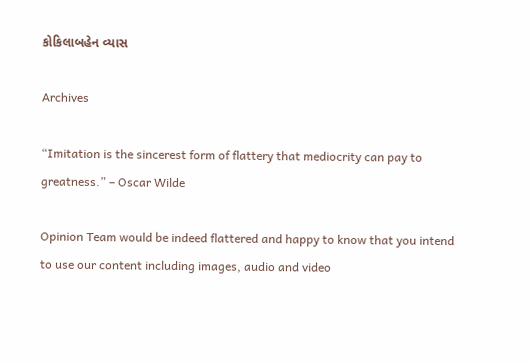કોકિલાબહેન વ્યાસ

Archives

“Imitation is the sincerest form of flattery that mediocrity can pay to greatness.” – Oscar Wilde

Opinion Team would be indeed flattered and happy to know that you intend to use our content including images, audio and video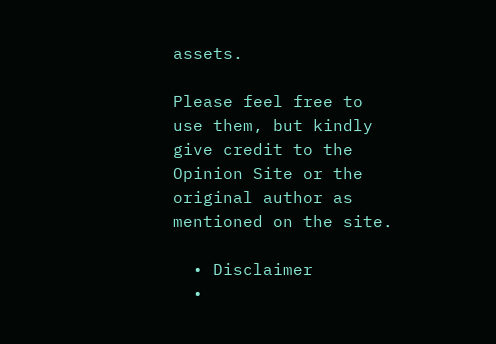assets.

Please feel free to use them, but kindly give credit to the Opinion Site or the original author as mentioned on the site.

  • Disclaimer
  •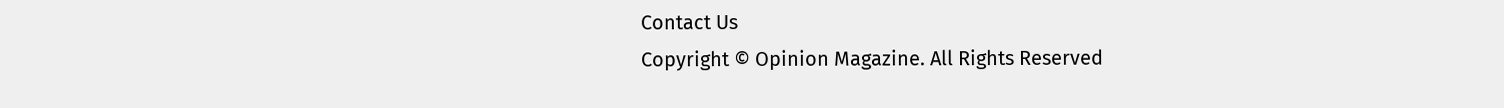Contact Us
Copyright © Opinion Magazine. All Rights Reserved